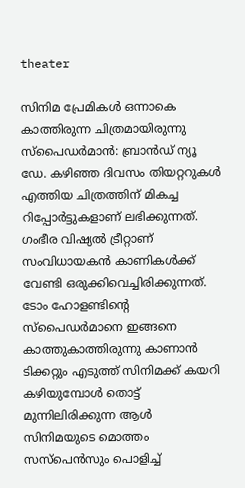theater

സിനിമ പ്രേമികൾ ഒന്നാകെ കാത്തിരുന്ന ചിത്രമായിരുന്നു സ്‌പൈഡർമാൻ: ബ്രാൻഡ് ന്യൂ ഡേ. കഴിഞ്ഞ ദിവസം തിയറ്ററുകൾ എത്തിയ ചിത്രത്തിന് മികച്ച റിപ്പോർട്ടുകളാണ് ലഭിക്കുന്നത്. ഗംഭീര വിഷ്യൽ ട്രീറ്റാണ് സംവിധായകൻ കാണികൾക്ക് വേണ്ടി ഒരുക്കിവെച്ചിരിക്കുന്നത്. ടോം ഹോളണ്ടിന്റെ സ്പൈഡർമാനെ ഇങ്ങനെ കാത്തുകാത്തിരുന്നു കാണാൻ ടിക്കറ്റും എടുത്ത് സിനിമക്ക് കയറി കഴിയുമ്പോൾ തൊട്ട് മുന്നിലിരിക്കുന്ന ആൾ സിനിമയുടെ മൊത്തം സസ്‌പെൻസും പൊളിച്ച്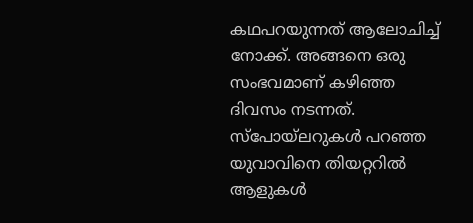കഥപറയുന്നത് ആലോചിച്ച് നോക്ക്. അങ്ങനെ ഒരു സംഭവമാണ് കഴിഞ്ഞ ദിവസം നടന്നത്. സ്‌പോയ്‌ലറുകൾ പറഞ്ഞ യുവാവിനെ തിയറ്ററിൽ ആളുകൾ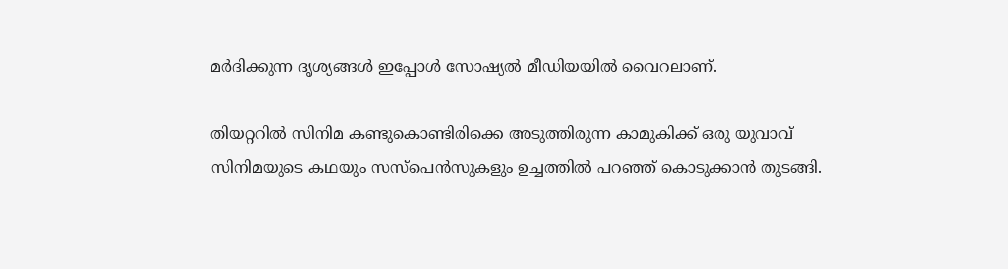മർദിക്കുന്ന ദൃശ്യങ്ങൾ ഇപ്പോൾ സോഷ്യൽ മീഡിയയിൽ വൈറലാണ്.

തിയറ്ററിൽ സിനിമ കണ്ടുകൊണ്ടിരിക്കെ അടുത്തിരുന്ന കാമുകിക്ക് ഒരു യുവാവ് സിനിമയുടെ കഥയും സസ്പെൻസുകളും ഉച്ചത്തിൽ പറഞ്ഞ് കൊടുക്കാൻ തുടങ്ങി.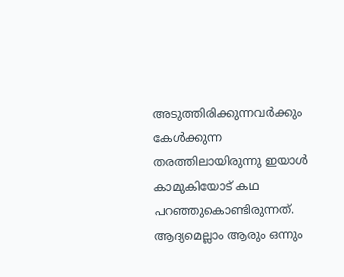അടുത്തിരിക്കുന്നവർക്കും കേൾക്കുന്ന തരത്തിലായിരുന്നു ഇയാൾ കാമുകിയോട് കഥ പറഞ്ഞുകൊണ്ടിരുന്നത്. ആദ്യമെല്ലാം ആരും ഒന്നും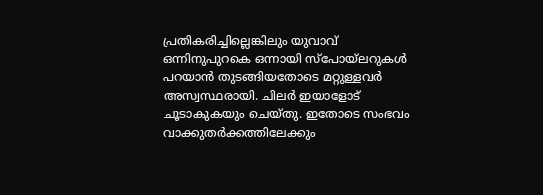പ്രതികരിച്ചില്ലെങ്കിലും യുവാവ് ഒന്നിനുപുറകെ ഒന്നായി സ്‌പോയ്‌ലറുകൾ പറയാൻ തുടങ്ങിയതോടെ മറ്റുള്ളവർ അസ്വസ്ഥരായി. ചിലർ ഇയാളോട് ചൂടാകുകയും ചെയ്തു. ഇതോടെ സംഭവം വാക്കുതർക്കത്തിലേക്കും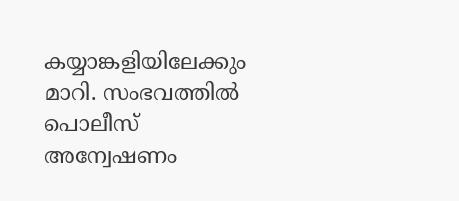കയ്യാങ്കളിയിലേക്കും മാറി. സംഭവത്തിൽ പൊലീസ് അന്വേഷണം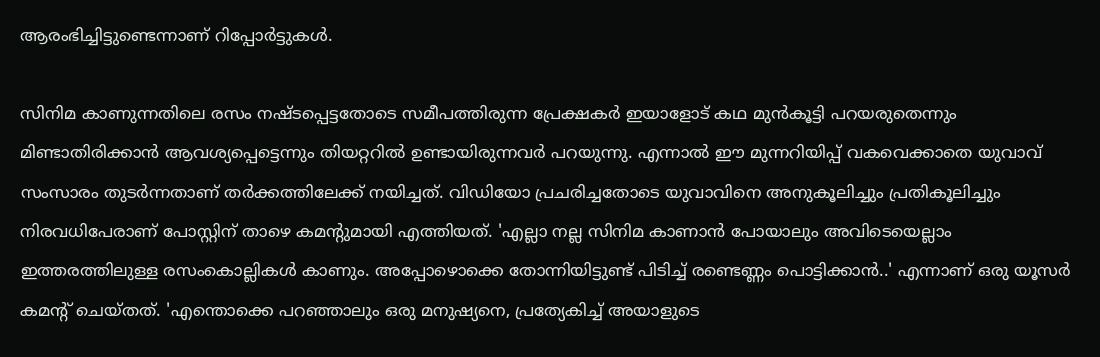ആരംഭിച്ചിട്ടുണ്ടെന്നാണ് റിപ്പോർട്ടുകൾ.

സിനിമ കാണുന്നതിലെ രസം നഷ്ടപ്പെട്ടതോടെ സമീപത്തിരുന്ന പ്രേക്ഷകർ ഇയാളോട് കഥ മുൻകൂട്ടി പറയരുതെന്നും മിണ്ടാതിരിക്കാൻ ആവശ്യപ്പെട്ടെന്നും തിയറ്ററിൽ ഉണ്ടായിരുന്നവർ പറയുന്നു. എന്നാൽ ഈ മുന്നറിയിപ്പ് വകവെക്കാതെ യുവാവ് സംസാരം തുടർന്നതാണ് തർക്കത്തിലേക്ക് നയിച്ചത്. വിഡിയോ പ്രചരിച്ചതോടെ യുവാവിനെ അനുകൂലിച്ചും പ്രതികൂലിച്ചും നിരവധിപേരാണ് പോസ്റ്റിന് താഴെ കമന്റുമായി എത്തിയത്. 'എല്ലാ നല്ല സിനിമ കാണാൻ പോയാലും അവിടെയെല്ലാം ഇത്തരത്തിലുള്ള രസംകൊല്ലികൾ കാണും. അപ്പോ‌‌ഴൊക്കെ തോന്നിയിട്ടുണ്ട് പിടിച്ച് രണ്ടെണ്ണം പൊട്ടിക്കാൻ..' എന്നാണ് ഒരു യൂസർ കമന്റ് ചെയ്തത്. 'എന്തൊക്കെ പറഞ്ഞാലും ഒരു മനുഷ്യനെ, പ്രത്യേകിച്ച് അയാളുടെ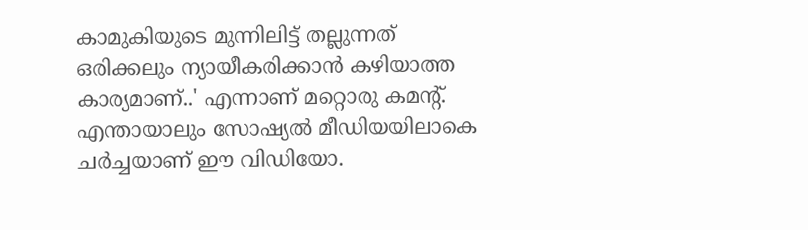കാമുകിയുടെ മുന്നിലിട്ട് തല്ലുന്നത് ഒരിക്കലും ന്യായീകരിക്കാൻ കഴിയാത്ത കാര്യമാണ്..' എന്നാണ് മറ്റൊരു കമന്റ്. എന്തായാലും സോഷ്യൽ മീഡിയയിലാകെ ചർച്ചയാണ് ഈ വിഡിയോ.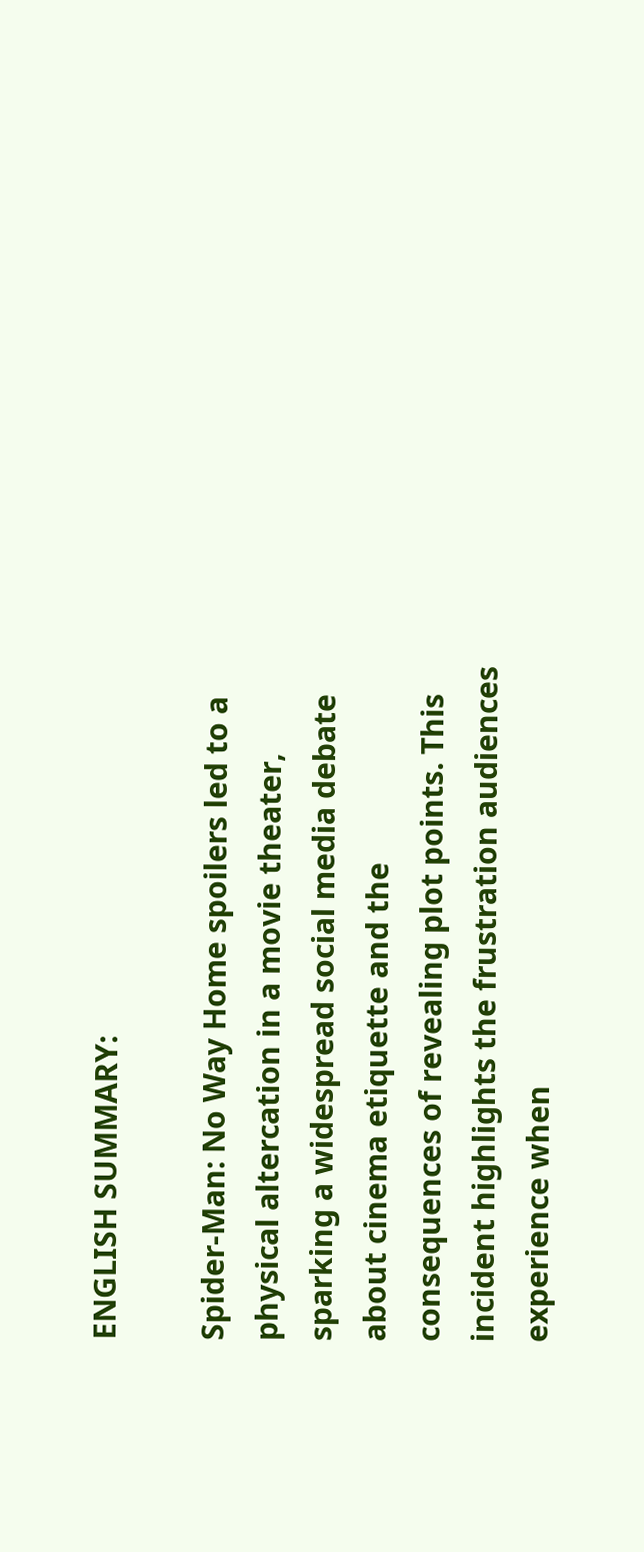ENGLISH SUMMARY:

Spider-Man: No Way Home spoilers led to a physical altercation in a movie theater, sparking a widespread social media debate about cinema etiquette and the consequences of revealing plot points. This incident highlights the frustration audiences experience when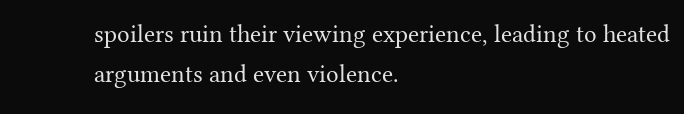spoilers ruin their viewing experience, leading to heated arguments and even violence.